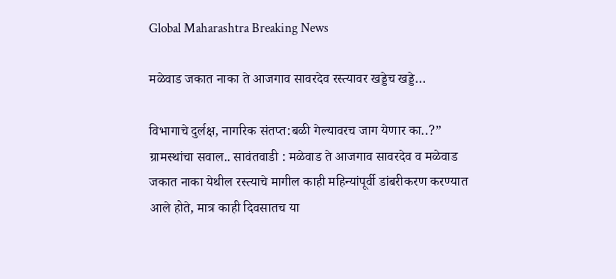Global Maharashtra Breaking News

मळेवाड जकात नाका ते आजगाव सावरदेव रस्त्यावर खड्डेच खड्डे…

विभागाचे दुर्लक्ष, नागरिक संतप्त:बळी गेल्यावरच जाग येणार का..?” ग्रामस्थांचा सवाल.. सावंतवाडी : मळेवाड ते आजगाव सावरदेव व मळेवाड जकात नाका येथील रस्त्याचे मागील काही महिन्यांपूर्वी डांबरीकरण करण्यात आले होते, मात्र काही दिवसातच या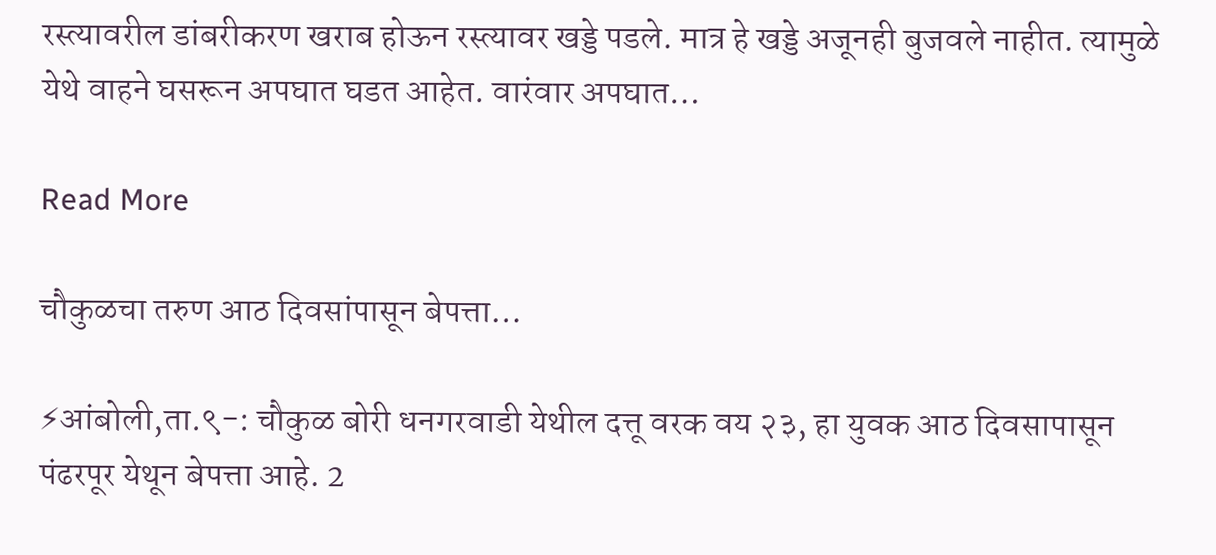रस्त्यावरील डांबरीकरण खराब होऊन रस्त्यावर खड्डे पडले. मात्र हे खड्डे अजूनही बुजवले नाहीत. त्यामुळे येथे वाहने घसरून अपघात घडत आहेत. वारंवार अपघात…

Read More

चौकुळचा तरुण आठ दिवसांपासून बेपत्ता…

⚡आंबोली,ता.९-: चौकुळ बोरी धनगरवाडी येथील दत्तू वरक वय २३, हा युवक आठ दिवसापासून पंढरपूर येथून बेपत्ता आहे. 2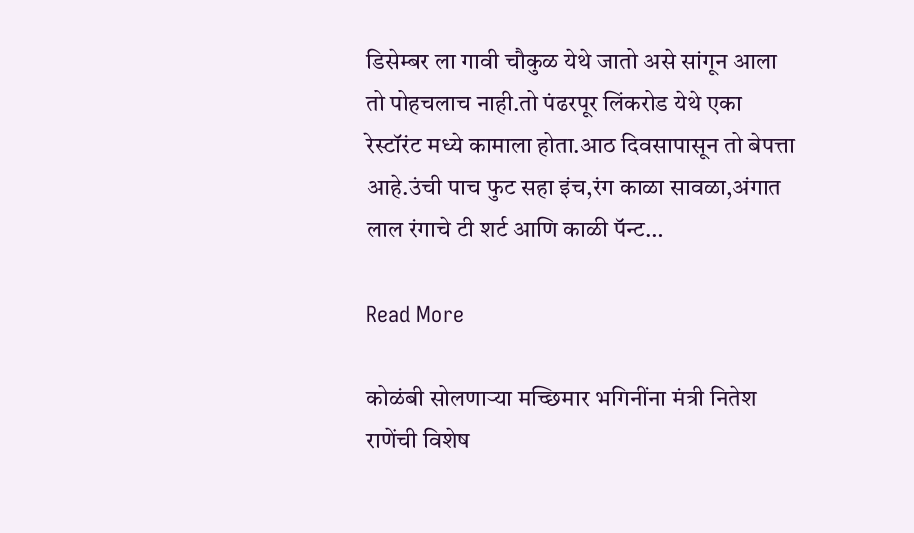डिसेम्बर ला गावी चौकुळ येथे जातो असे सांगून आला तो पोहचलाच नाही.तो पंढरपूर लिंकरोड येथे एका रेस्टॉरंट मध्ये कामाला होता.आठ दिवसापासून तो बेपत्ता आहे.उंची पाच फुट सहा इंच,रंग काळा सावळा,अंगात लाल रंगाचे टी शर्ट आणि काळी पॅन्ट…

Read More

कोळंबी सोलणाऱ्या मच्छिमार भगिनींना मंत्री नितेश राणेंची विशेष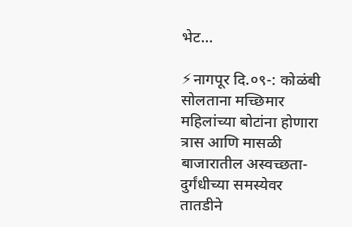भेट…

⚡नागपूर दि.०९-: कोळंबी सोलताना मच्छिमार महिलांच्या बोटांना होणारा त्रास आणि मासळी बाजारातील अस्वच्छता-दुर्गंधीच्या समस्येवर तातडीने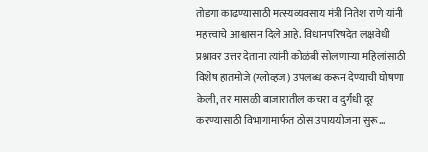तोडगा काढण्यासाठी मत्स्यव्यवसाय मंत्री नितेश राणे यांनी महत्त्वाचे आश्वासन दिले आहे. विधानपरिषदेत लक्षवेधी प्रश्नावर उत्तर देताना त्यांनी कोळंबी सोलणाऱ्या महिलांसाठी विशेष हातमोजे (ग्लोव्हज) उपलब्ध करून देण्याची घोषणा केली, तर मासळी बाजारातील कचरा व दुर्गंधी दूर करण्यासाठी विभागामार्फत ठोस उपाययोजना सुरू…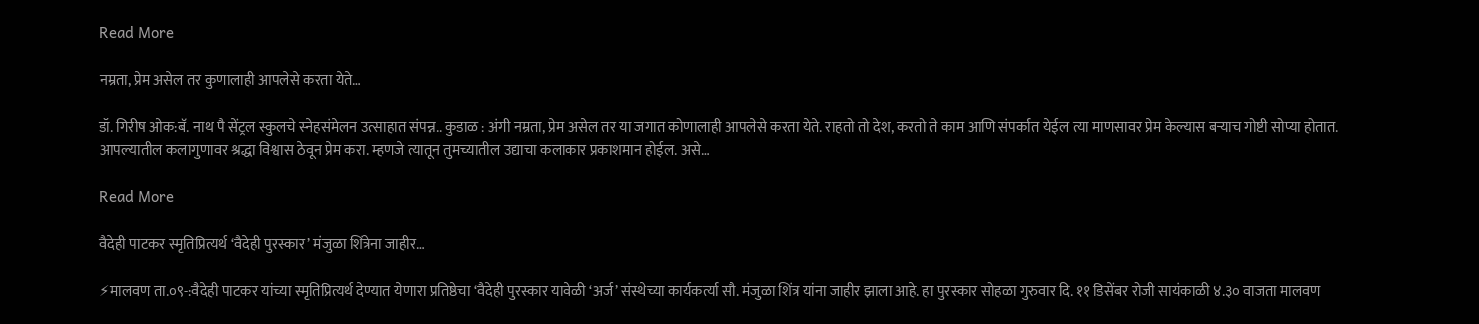Read More

नम्रता, प्रेम असेल तर कुणालाही आपलेसे करता येते…

डॉ. गिरीष ओक:बॅ. नाथ पै सेंट्रल स्कुलचे स्नेहसंमेलन उत्साहात संपन्न.. कुडाळ : अंगी नम्रता, प्रेम असेल तर या जगात कोणालाही आपलेसे करता येते. राहतो तो देश, करतो ते काम आणि संपर्कात येईल त्या माणसावर प्रेम केल्यास बऱ्याच गोष्टी सोप्या होतात. आपल्यातील कलागुणावर श्रद्धा विश्वास ठेवून प्रेम करा. म्हणजे त्यातून तुमच्यातील उद्याचा कलाकार प्रकाशमान होईल. असे…

Read More

वैदेही पाटकर स्मृतिप्रित्यर्थ ‘वैदेही पुरस्कार’ मंजुळा शिंत्रेना जाहीर…

⚡मालवण ता.०९-:वैदेही पाटकर यांच्या स्मृतिप्रित्यर्थ देण्यात येणारा प्रतिष्ठेचा ‘वैदेही पुरस्कार यावेळी ‘अर्ज’ संस्थेच्या कार्यकर्त्या सौ. मंजुळा शिंत्र यांना जाहीर झाला आहे. हा पुरस्कार सोहळा गुरुवार दि. ११ डिसेंबर रोजी सायंकाळी ४.३० वाजता मालवण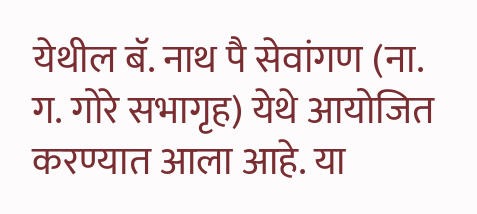येथील बॅ. नाथ पै सेवांगण (ना. ग. गोरे सभागृह) येथे आयोजित करण्यात आला आहे. या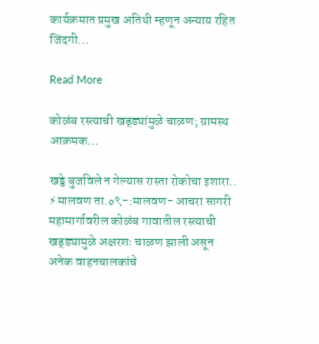कार्यक्रमात प्रमुख अतिथी म्हणून अन्याय रहित जिंदगी…

Read More

कोळंब रस्त्याची खड्ड्यांमुळे चाळण; ग्रामस्थ आक्रमक…

खड्डे बुजविले न गेल्यास रास्ता रोकोचा इशारा.. ⚡मालवण ता.०९-:मालवण- आचरा सागरी महामार्गावरील कोळंब गावातील रस्त्याची खड्ड्यामुळे अक्षरशः चाळण झाली असून अनेक वाहनचालकांचे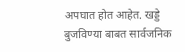अपघात होत आहेत. खड्डे बुजविण्या बाबत सार्वजनिक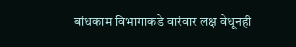बांधकाम विभागाकडे वारंवार लक्ष वेधूनही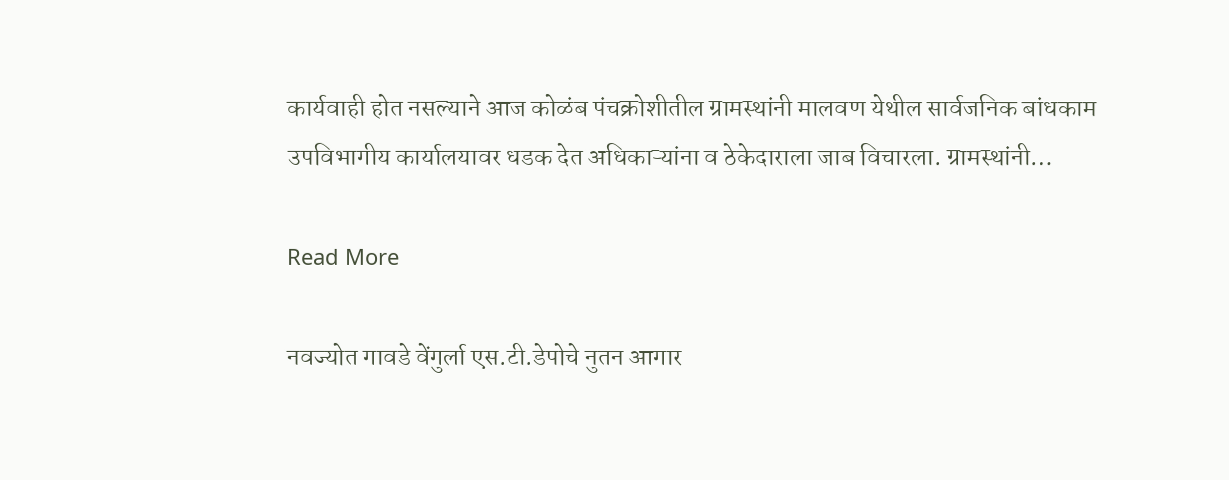कार्यवाही होत नसल्याने आज कोळंब पंचक्रोशीतील ग्रामस्थांनी मालवण येथील सार्वजनिक बांधकाम उपविभागीय कार्यालयावर धडक देत अधिकाऱ्यांना व ठेकेदाराला जाब विचारला. ग्रामस्थांनी…

Read More

नवज्योत गावडे वेंगुर्ला एस.टी.डेपोचे नुतन आगार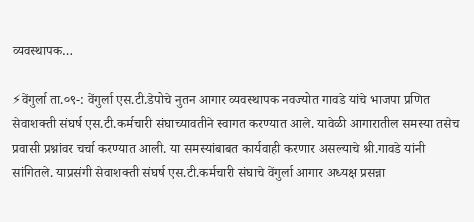व्यवस्थापक…

⚡वेंगुर्ला ता.०९-: वेंगुर्ला एस.टी.डेपोचे नुतन आगार व्यवस्थापक नवज्योत गावडे यांचे भाजपा प्रणित सेवाशक्ती संघर्ष एस.टी.कर्मचारी संघाच्यावतीने स्वागत करण्यात आले. यावेळी आगारातील समस्या तसेच प्रवासी प्रश्नांवर चर्चा करण्यात आली. या समस्यांबाबत कार्यवाही करणार असल्याचे श्री.गावडे यांनी सांगितले. याप्रसंगी सेवाशक्ती संघर्ष एस.टी.कर्मचारी संघाचे वेंगुर्ला आगार अध्यक्ष प्रसन्ना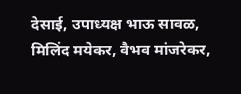देसाई, उपाध्यक्ष भाऊ सावळ, मिलिंद मयेकर, वैभव मांजरेकर,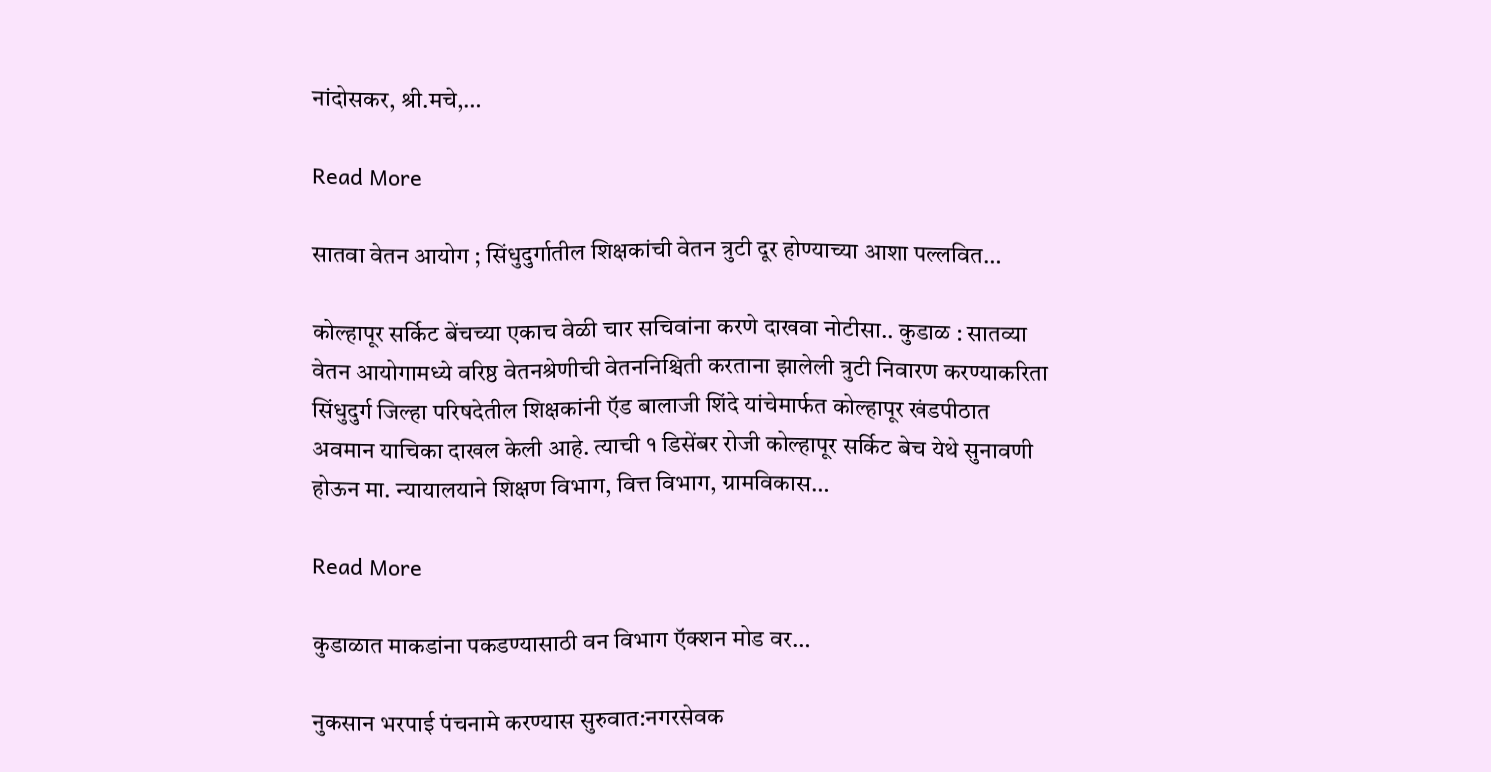नांदोसकर, श्री.मचे,…

Read More

सातवा वेतन आयोग ; सिंधुदुर्गातील शिक्षकांची वेतन त्रुटी दूर होण्याच्या आशा पल्लवित…

कोल्हापूर सर्किट बेंचच्या एकाच वेळी चार सचिवांना करणे दाखवा नोटीसा.. कुडाळ : सातव्या वेतन आयोगामध्ये वरिष्ठ वेतनश्रेणीची वेतननिश्चिती करताना झालेली त्रुटी निवारण करण्याकरिता सिंधुदुर्ग जिल्हा परिषदेतील शिक्षकांनी ऍड बालाजी शिंदे यांचेमार्फत कोल्हापूर खंडपीठात अवमान याचिका दाखल केली आहे. त्याची १ डिसेंबर रोजी कोल्हापूर सर्किट बेच येथे सुनावणी होऊन मा. न्यायालयाने शिक्षण विभाग, वित्त विभाग, ग्रामविकास…

Read More

कुडाळात माकडांना पकडण्यासाठी वन विभाग ऍक्शन मोड वर…

नुकसान भरपाई पंचनामे करण्यास सुरुवात:नगरसेवक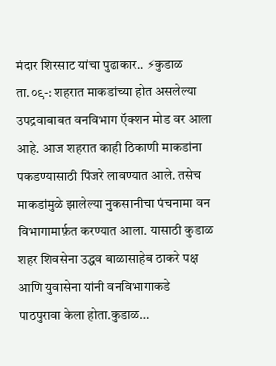मंदार शिरसाट यांचा पुढाकार.. ⚡कुडाळ ता.०९-: शहरात माकडांच्या होत असलेल्या उपद्रवाबाबत वनविभाग ऍक्शन मोड वर आला आहे. आज शहरात काही ठिकाणी माकडांना पकडण्यासाठी पिंजरे लावण्यात आले. तसेच माकडांमुळे झालेल्या नुकसानीचा पंचनामा वन विभागामार्फ़त करण्यात आला. यासाठी कुडाळ शहर शिवसेना उद्धव बाळासाहेब ठाकरे पक्ष आणि युवासेना यांनी वनविभागाकडे पाठपुरावा केला होता.कुडाळ…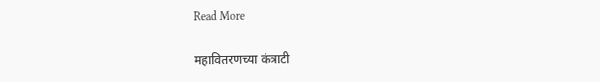Read More

महावितरणच्या कंत्राटी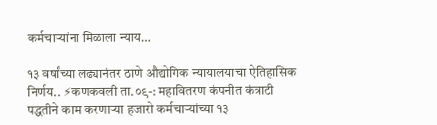कर्मचाऱ्यांना मिळाला न्याय…

१३ वर्षांच्या लढ्यानंतर ठाणे औद्योगिक न्यायालयाचा ऐतिहासिक निर्णय.. ⚡कणकवली ता.०९-: महावितरण कंपनीत कंत्राटी पद्धतीने काम करणाऱ्या हजारो कर्मचाऱ्यांच्या १३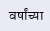वर्षांच्या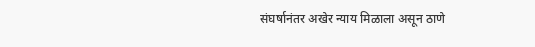संघर्षानंतर अखेर न्याय मिळाला असून ठाणे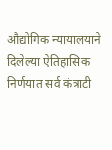औद्योगिक न्यायालयाने दिलेल्या ऐतिहासिक निर्णयात सर्व कंत्राटी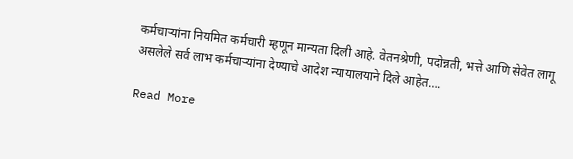कर्मचाऱ्यांना नियमित कर्मचारी म्हणून मान्यता दिली आहे. वेतनश्रेणी, पदोन्नती, भत्ते आणि सेवेत लागू असलेले सर्व लाभ कर्मचाऱ्यांना देण्याचे आदेश न्यायालयाने दिले आहेत….

Read More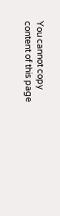You cannot copy content of this page